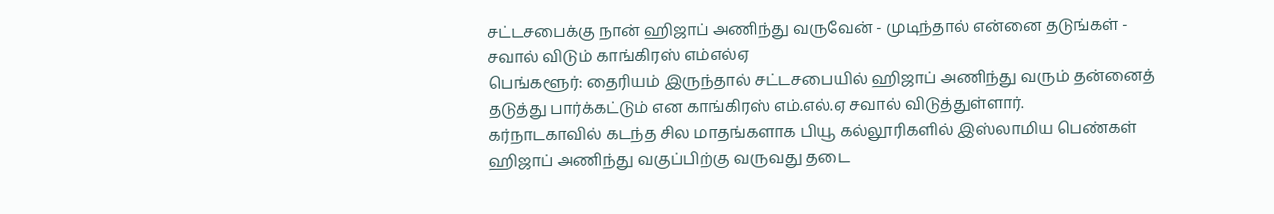சட்டசபைக்கு நான் ஹிஜாப் அணிந்து வருவேன் - முடிந்தால் என்னை தடுங்கள் - சவால் விடும் காங்கிரஸ் எம்எல்ஏ
பெங்களூர்: தைரியம் இருந்தால் சட்டசபையில் ஹிஜாப் அணிந்து வரும் தன்னைத் தடுத்து பார்க்கட்டும் என காங்கிரஸ் எம்.எல்.ஏ சவால் விடுத்துள்ளார்.
கர்நாடகாவில் கடந்த சில மாதங்களாக பியூ கல்லூரிகளில் இஸ்லாமிய பெண்கள் ஹிஜாப் அணிந்து வகுப்பிற்கு வருவது தடை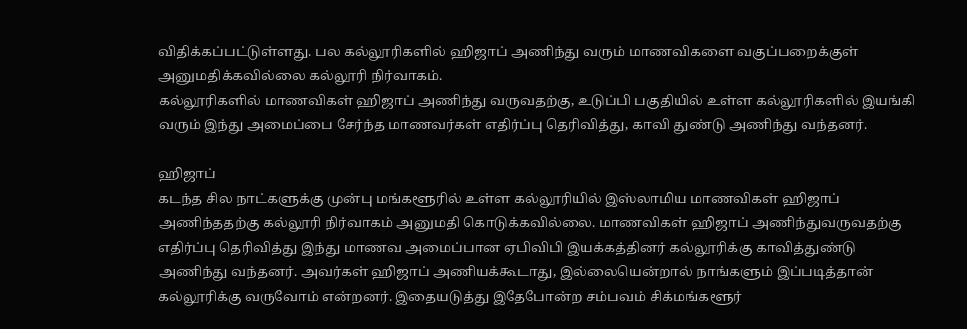விதிக்கப்பட்டுள்ளது. பல கல்லூரிகளில் ஹிஜாப் அணிந்து வரும் மாணவிகளை வகுப்பறைக்குள் அனுமதிக்கவில்லை கல்லூரி நிர்வாகம்.
கல்லூரிகளில் மாணவிகள் ஹிஜாப் அணிந்து வருவதற்கு, உடுப்பி பகுதியில் உள்ள கல்லூரிகளில் இயங்கி வரும் இந்து அமைப்பை சேர்ந்த மாணவர்கள் எதிர்ப்பு தெரிவித்து, காவி துண்டு அணிந்து வந்தனர்.

ஹிஜாப்
கடந்த சில நாட்களுக்கு முன்பு மங்களூரில் உள்ள கல்லூரியில் இஸ்லாமிய மாணவிகள் ஹிஜாப் அணிந்ததற்கு கல்லூரி நிர்வாகம் அனுமதி கொடுக்கவில்லை. மாணவிகள் ஹிஜாப் அணிந்துவருவதற்கு எதிர்ப்பு தெரிவித்து இந்து மாணவ அமைப்பான ஏபிவிபி இயக்கத்தினர் கல்லூரிக்கு காவித்துண்டு அணிந்து வந்தனர். அவர்கள் ஹிஜாப் அணியக்கூடாது, இல்லையென்றால் நாங்களும் இப்படித்தான் கல்லூரிக்கு வருவோம் என்றனர். இதையடுத்து இதேபோன்ற சம்பவம் சிக்மங்களூர்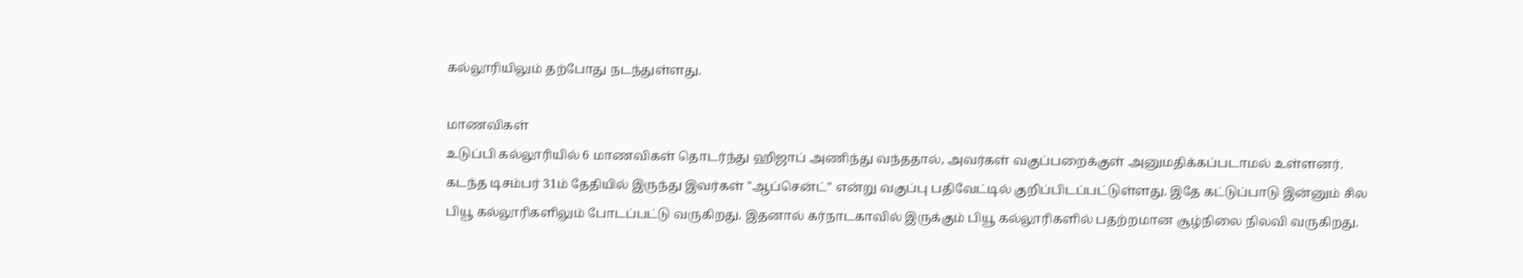கல்லூரியிலும் தற்போது நடந்துள்ளது.

மாணவிகள்
உடுப்பி கல்லூரியில் 6 மாணவிகள் தொடர்ந்து ஹிஜாப் அணிந்து வந்ததால், அவர்கள் வகுப்பறைக்குள் அனுமதிக்கப்படாமல் உள்ளனர். கடந்த டிசம்பர் 31ம் தேதியில் இருந்து இவர்கள் "ஆப்சென்ட்" என்று வகுப்பு பதிவேட்டில் குறிப்பிடப்பட்டுள்ளது. இதே கட்டுப்பாடு இன்னும் சில பியூ கல்லூரிகளிலும் போடப்பட்டு வருகிறது. இதனால் கர்நாடகாவில் இருக்கும் பியூ கல்லூரிகளில் பதற்றமான சூழ்நிலை நிலவி வருகிறது.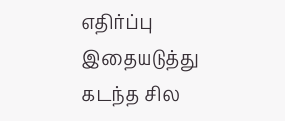எதிர்ப்பு
இதையடுத்து கடந்த சில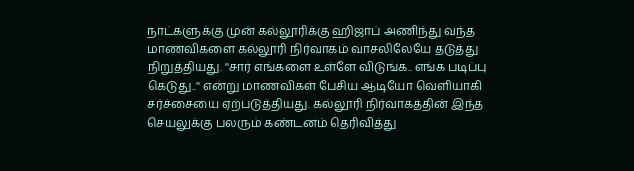நாட்களுக்கு முன் கல்லூரிக்கு ஹிஜாப் அணிந்து வந்த மாணவிகளை கல்லூரி நிர்வாகம் வாசலிலேயே தடுத்து நிறுத்தியது. ''சார் எங்களை உள்ளே விடுங்க.. எங்க படிப்பு கெடுது..'' என்று மாணவிகள் பேசிய ஆடியோ வெளியாகி சர்ச்சையை ஏற்படுத்தியது. கல்லூரி நிர்வாகத்தின் இந்த செயலுக்கு பலரும் கண்டனம் தெரிவித்து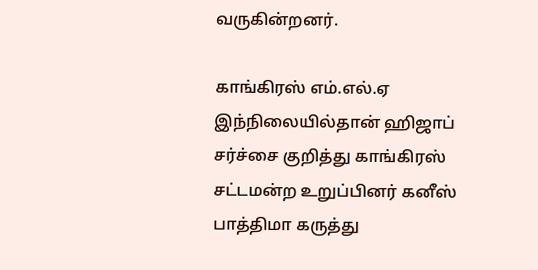வருகின்றனர்.

காங்கிரஸ் எம்.எல்.ஏ
இந்நிலையில்தான் ஹிஜாப் சர்ச்சை குறித்து காங்கிரஸ் சட்டமன்ற உறுப்பினர் கனீஸ் பாத்திமா கருத்து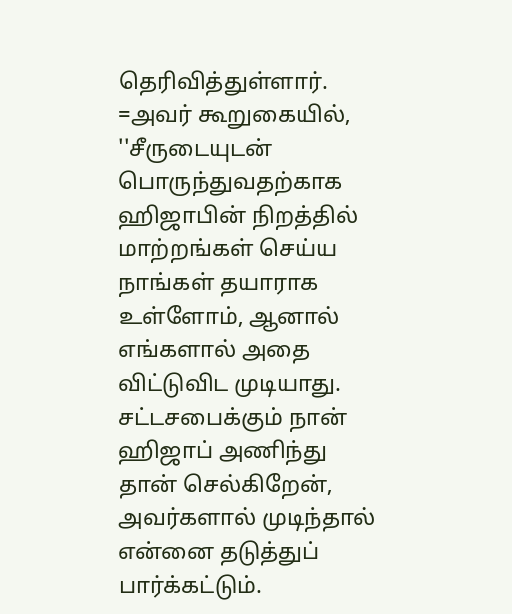தெரிவித்துள்ளார். =அவர் கூறுகையில், ''சீருடையுடன் பொருந்துவதற்காக ஹிஜாபின் நிறத்தில் மாற்றங்கள் செய்ய நாங்கள் தயாராக உள்ளோம், ஆனால் எங்களால் அதை விட்டுவிட முடியாது. சட்டசபைக்கும் நான் ஹிஜாப் அணிந்து தான் செல்கிறேன், அவர்களால் முடிந்தால் என்னை தடுத்துப் பார்க்கட்டும்.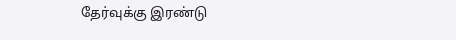தேர்வுக்கு இரண்டு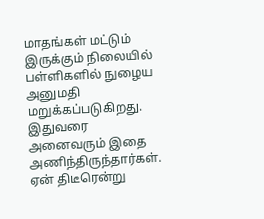மாதங்கள் மட்டும் இருக்கும் நிலையில் பள்ளிகளில் நுழைய அனுமதி மறுக்கப்படுகிறது. இதுவரை அனைவரும் இதை அணிந்திருந்தார்கள். ஏன் திடீரென்று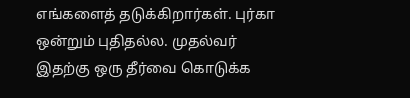எங்களைத் தடுக்கிறார்கள். புர்கா ஒன்றும் புதிதல்ல. முதல்வர் இதற்கு ஒரு தீர்வை கொடுக்க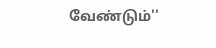வேண்டும்''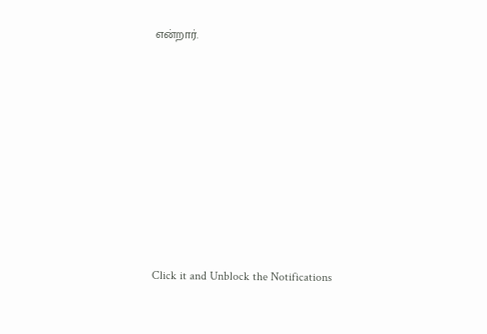என்றார்.












Click it and Unblock the Notifications